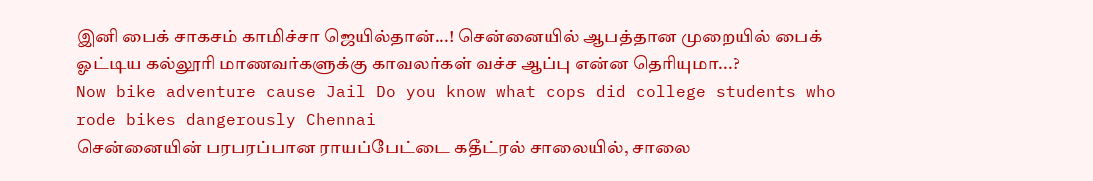இனி பைக் சாகசம் காமிச்சா ஜெயில்தான்...! சென்னையில் ஆபத்தான முறையில் பைக் ஓட்டிய கல்லூரி மாணவர்களுக்கு காவலர்கள் வச்ச ஆப்பு என்ன தெரியுமா...?
Now bike adventure cause Jail Do you know what cops did college students who rode bikes dangerously Chennai
சென்னையின் பரபரப்பான ராயப்பேட்டை கதீட்ரல் சாலையில், சாலை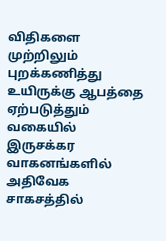விதிகளை முற்றிலும் புறக்கணித்து உயிருக்கு ஆபத்தை ஏற்படுத்தும் வகையில் இருசக்கர வாகனங்களில் அதிவேக சாகசத்தில்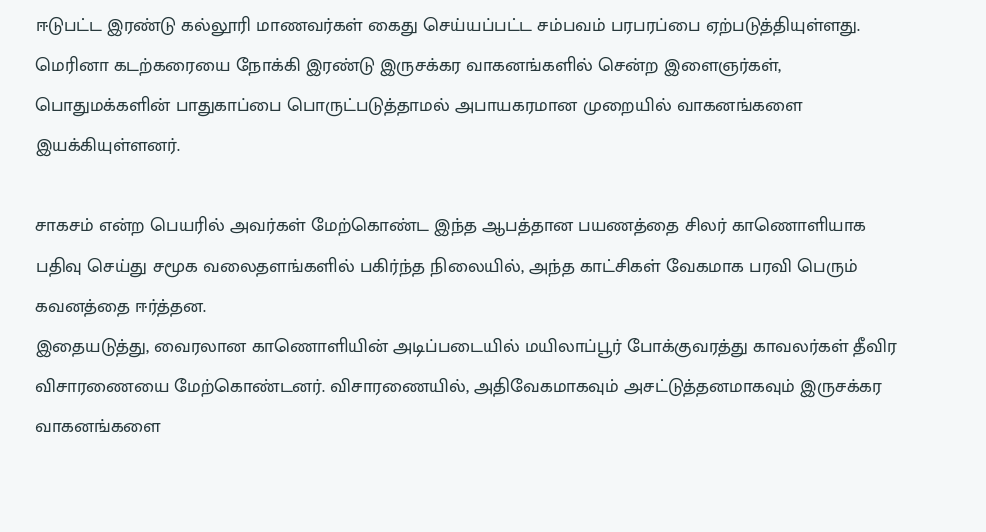ஈடுபட்ட இரண்டு கல்லூரி மாணவர்கள் கைது செய்யப்பட்ட சம்பவம் பரபரப்பை ஏற்படுத்தியுள்ளது.
மெரினா கடற்கரையை நோக்கி இரண்டு இருசக்கர வாகனங்களில் சென்ற இளைஞர்கள், பொதுமக்களின் பாதுகாப்பை பொருட்படுத்தாமல் அபாயகரமான முறையில் வாகனங்களை இயக்கியுள்ளனர்.

சாகசம் என்ற பெயரில் அவர்கள் மேற்கொண்ட இந்த ஆபத்தான பயணத்தை சிலர் காணொளியாக பதிவு செய்து சமூக வலைதளங்களில் பகிர்ந்த நிலையில், அந்த காட்சிகள் வேகமாக பரவி பெரும் கவனத்தை ஈர்த்தன.
இதையடுத்து, வைரலான காணொளியின் அடிப்படையில் மயிலாப்பூர் போக்குவரத்து காவலர்கள் தீவிர விசாரணையை மேற்கொண்டனர். விசாரணையில், அதிவேகமாகவும் அசட்டுத்தனமாகவும் இருசக்கர வாகனங்களை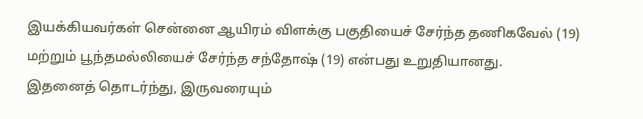இயக்கியவர்கள் சென்னை ஆயிரம் விளக்கு பகுதியைச் சேர்ந்த தணிகவேல் (19) மற்றும் பூந்தமல்லியைச் சேர்ந்த சந்தோஷ் (19) என்பது உறுதியானது.
இதனைத் தொடர்ந்து, இருவரையும்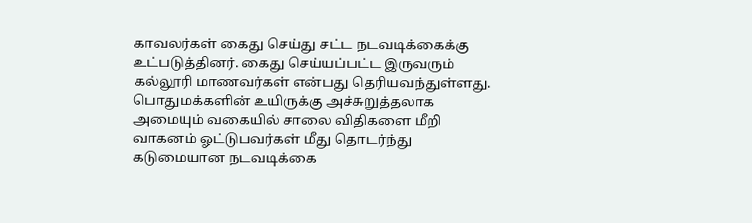காவலர்கள் கைது செய்து சட்ட நடவடிக்கைக்கு உட்படுத்தினர். கைது செய்யப்பட்ட இருவரும் கல்லூரி மாணவர்கள் என்பது தெரியவந்துள்ளது.
பொதுமக்களின் உயிருக்கு அச்சுறுத்தலாக அமையும் வகையில் சாலை விதிகளை மீறி வாகனம் ஓட்டுபவர்கள் மீது தொடர்ந்து கடுமையான நடவடிக்கை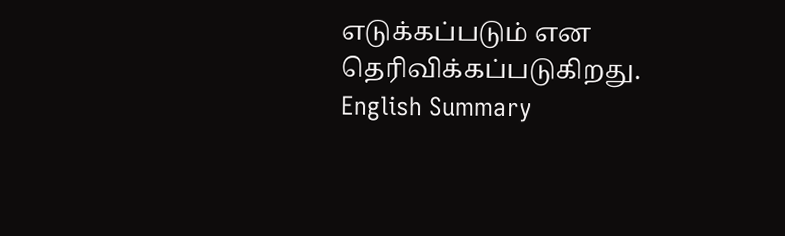எடுக்கப்படும் என தெரிவிக்கப்படுகிறது.
English Summary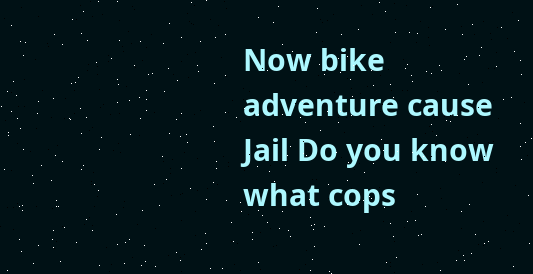Now bike adventure cause Jail Do you know what cops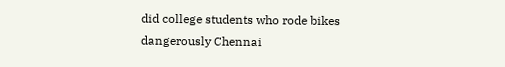did college students who rode bikes dangerously Chennai